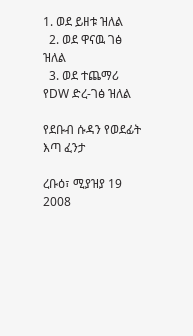1. ወደ ይዘቱ ዝለል
  2. ወደ ዋናዉ ገፅ ዝለል
  3. ወደ ተጨማሪ የDW ድረ-ገፅ ዝለል

የደቡብ ሱዳን የወደፊት እጣ ፈንታ

ረቡዕ፣ ሚያዝያ 19 2008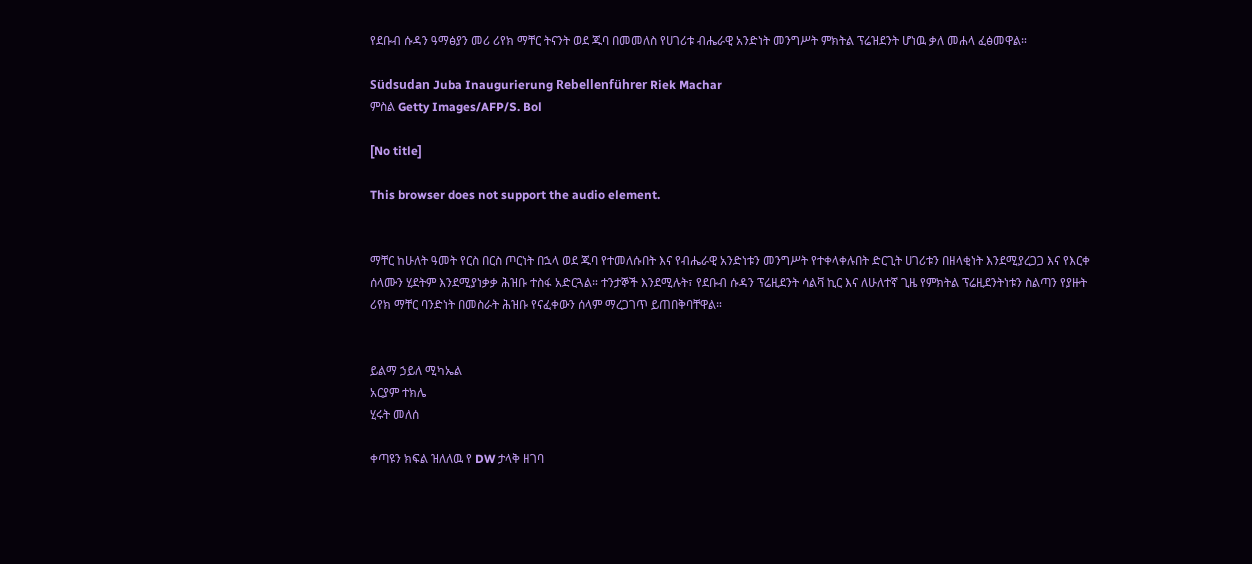የደቡብ ሱዳን ዓማፅያን መሪ ሪየክ ማቸር ትናንት ወደ ጁባ በመመለስ የሀገሪቱ ብሔራዊ አንድነት መንግሥት ምክትል ፕሬዝደንት ሆነዉ ቃለ መሐላ ፈፅመዋል።

Südsudan Juba Inaugurierung Rebellenführer Riek Machar
ምስል Getty Images/AFP/S. Bol

[No title]

This browser does not support the audio element.


ማቸር ከሁለት ዓመት የርስ በርስ ጦርነት በኋላ ወደ ጁባ የተመለሱበት እና የብሔራዊ አንድነቱን መንግሥት የተቀላቀሉበት ድርጊት ሀገሪቱን በዘላቂነት እንደሚያረጋጋ እና የእርቀ ሰላሙን ሂደትም እንደሚያነቃቃ ሕዝቡ ተስፋ አድርጓል። ተንታኞች እንደሚሉት፣ የደቡብ ሱዳን ፕሬዚደንት ሳልቫ ኪር እና ለሁለተኛ ጊዜ የምክትል ፕሬዚደንትነቱን ስልጣን የያዙት ሪየክ ማቸር ባንድነት በመስራት ሕዝቡ የናፈቀውን ሰላም ማረጋገጥ ይጠበቅባቸዋል።


ይልማ ኃይለ ሚካኤል
አርያም ተክሌ
ሂሩት መለሰ

ቀጣዩን ክፍል ዝለለዉ የ DW ታላቅ ዘገባ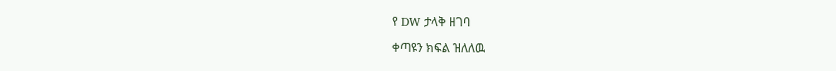የ DW ታላቅ ዘገባ

ቀጣዩን ክፍል ዝለለዉ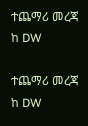ተጨማሪ መረጃ ከ DW

ተጨማሪ መረጃ ከ DW